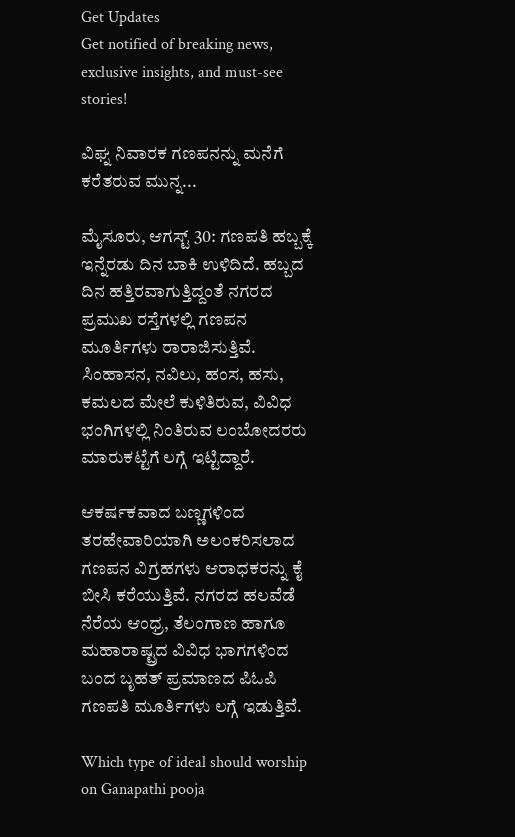Get Updates
Get notified of breaking news, exclusive insights, and must-see stories!

ವಿಘ್ನ ನಿವಾರಕ ಗಣಪನನ್ನು ಮನೆಗೆ ಕರೆತರುವ ಮುನ್ನ...

ಮೈಸೂರು, ಆಗಸ್ಟ್ 30: ಗಣಪತಿ ಹಬ್ಬಕ್ಕೆ ಇನ್ನೆರಡು ದಿನ ಬಾಕಿ ಉಳಿದಿದೆ. ಹಬ್ಬದ ದಿನ ಹತ್ತಿರವಾಗುತ್ತಿದ್ದಂತೆ ನಗರದ ಪ್ರಮುಖ ರಸ್ತೆಗಳಲ್ಲಿ ಗಣಪನ ಮೂರ್ತಿಗಳು ರಾರಾಜಿಸುತ್ತಿವೆ. ಸಿಂಹಾಸನ, ನವಿಲು, ಹಂಸ, ಹಸು, ಕಮಲದ ಮೇಲೆ ಕುಳಿತಿರುವ, ವಿವಿಧ ಭಂಗಿಗಳಲ್ಲಿ ನಿಂತಿರುವ ಲಂಬೋದರರು ಮಾರುಕಟ್ಟೆಗೆ ಲಗ್ಗೆ ಇಟ್ಟಿದ್ದಾರೆ.

ಆಕರ್ಷಕವಾದ ಬಣ್ಣಗಳಿಂದ ತರಹೇವಾರಿಯಾಗಿ ಅಲಂಕರಿಸಲಾದ ಗಣಪನ ವಿಗ್ರಹಗಳು ಆರಾಧಕರನ್ನು ಕೈ ಬೀಸಿ ಕರೆಯುತ್ತಿವೆ. ನಗರದ ಹಲವೆಡೆ ನೆರೆಯ ಆಂಧ್ರ, ತೆಲಂಗಾಣ ಹಾಗೂ ಮಹಾರಾಷ್ಟ್ರದ ವಿವಿಧ ಭಾಗಗಳಿಂದ ಬಂದ ಬೃಹತ್ ಪ್ರಮಾಣದ ಪಿಓಪಿ ಗಣಪತಿ ಮೂರ್ತಿಗಳು ಲಗ್ಗೆ ಇಡುತ್ತಿವೆ.

Which type of ideal should worship on Ganapathi pooja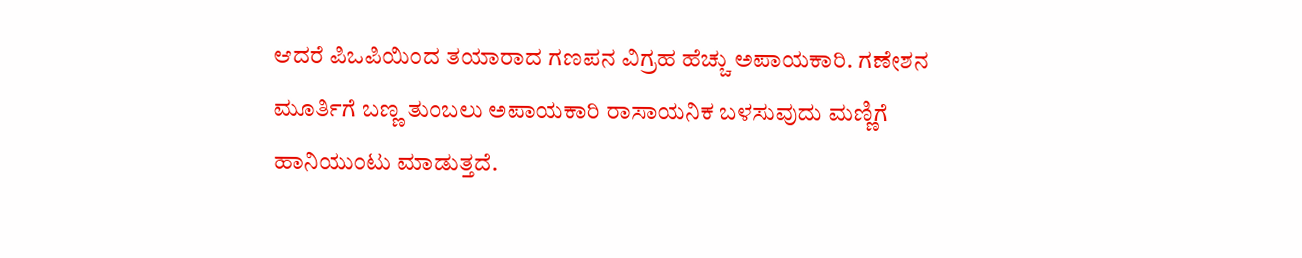ಆದರೆ ಪಿಒಪಿಯಿಂದ ತಯಾರಾದ ಗಣಪನ ವಿಗ್ರಹ ಹೆಚ್ಚು ಅಪಾಯಕಾರಿ. ಗಣೇಶನ ಮೂರ್ತಿಗೆ ಬಣ್ಣ ತುಂಬಲು ಅಪಾಯಕಾರಿ ರಾಸಾಯನಿಕ ಬಳಸುವುದು ಮಣ್ಣಿಗೆ ಹಾನಿಯುಂಟು ಮಾಡುತ್ತದೆ.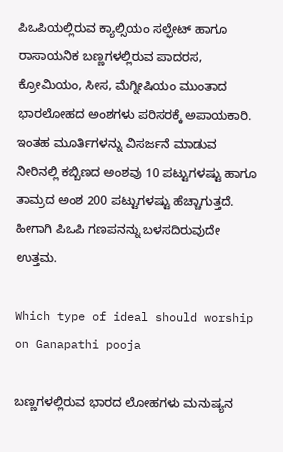ಪಿಒಪಿಯಲ್ಲಿರುವ ಕ್ಯಾಲ್ಸಿಯಂ ಸಲ್ಫೇಟ್ ಹಾಗೂ ರಾಸಾಯನಿಕ ಬಣ್ಣಗಳಲ್ಲಿರುವ ಪಾದರಸ, ಕ್ರೋಮಿಯಂ, ಸೀಸ, ಮೆಗ್ನೀಷಿಯಂ ಮುಂತಾದ ಭಾರಲೋಹದ ಅಂಶಗಳು ಪರಿಸರಕ್ಕೆ ಅಪಾಯಕಾರಿ. ಇಂತಹ ಮೂರ್ತಿಗಳನ್ನು ವಿಸರ್ಜನೆ ಮಾಡುವ ನೀರಿನಲ್ಲಿ ಕಬ್ಬಿಣದ ಅಂಶವು 10 ಪಟ್ಟುಗಳಷ್ಟು ಹಾಗೂ ತಾಮ್ರದ ಅಂಶ 200 ಪಟ್ಟುಗಳಷ್ಟು ಹೆಚ್ಚಾಗುತ್ತದೆ. ಹೀಗಾಗಿ ಪಿಒಪಿ ಗಣಪನನ್ನು ಬಳಸದಿರುವುದೇ ಉತ್ತಮ.

Which type of ideal should worship on Ganapathi pooja

ಬಣ್ಣಗಳಲ್ಲಿರುವ ಭಾರದ ಲೋಹಗಳು ಮನುಷ್ಯನ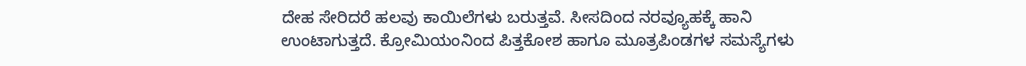ದೇಹ ಸೇರಿದರೆ ಹಲವು ಕಾಯಿಲೆಗಳು ಬರುತ್ತವೆ. ಸೀಸದಿಂದ ನರವ್ಯೂಹಕ್ಕೆ ಹಾನಿ ಉಂಟಾಗುತ್ತದೆ. ಕ್ರೋಮಿಯಂನಿಂದ ಪಿತ್ತಕೋಶ ಹಾಗೂ ಮೂತ್ರಪಿಂಡಗಳ ಸಮಸ್ಯೆಗಳು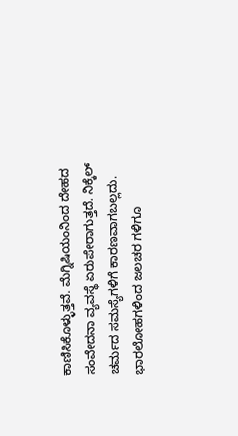ಕಾಣಿಸಿಕೊಳ್ಳುತ್ತವೆ. ಮೆಗ್ನಿಷಿಯಂನಿಂದ ದೇಹದ ಸಂವೇದನಾ ವ್ಯವಸ್ಥೆ ಏರುಪೇರಾಗುತ್ತದೆ. ನಿಕ್ಕೆಲ್ ಚರ್ಮದ ಸಮಸ್ಯೆಗಳಿಗೆ ಕಾರಣವಾಗಬಲ್ಲದು. ಭಾರಲೋಹಗಳಿಂದ ಜಲಚರ ಗಳಿಗೂ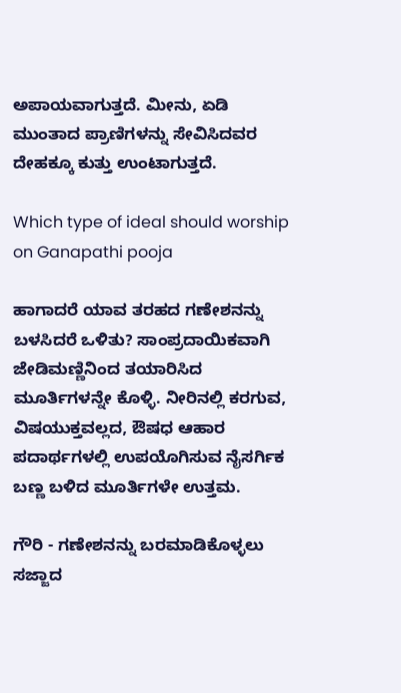ಅಪಾಯವಾಗುತ್ತದೆ. ಮೀನು, ಏಡಿ ಮುಂತಾದ ಪ್ರಾಣಿಗಳನ್ನು ಸೇವಿಸಿದವರ ದೇಹಕ್ಕೂ ಕುತ್ತು ಉಂಟಾಗುತ್ತದೆ.

Which type of ideal should worship on Ganapathi pooja

ಹಾಗಾದರೆ ಯಾವ ತರಹದ ಗಣೇಶನನ್ನು ಬಳಸಿದರೆ ಒಳಿತು? ಸಾಂಪ್ರದಾಯಿಕವಾಗಿ ಜೇಡಿಮಣ್ಣಿನಿಂದ ತಯಾರಿಸಿದ ಮೂರ್ತಿಗಳನ್ನೇ ಕೊಳ್ಳಿ. ನೀರಿನಲ್ಲಿ ಕರಗುವ, ವಿಷಯುಕ್ತವಲ್ಲದ, ಔಷಧ ಆಹಾರ ಪದಾರ್ಥಗಳಲ್ಲಿ ಉಪಯೊಗಿಸುವ ನೈಸರ್ಗಿಕ ಬಣ್ಣ ಬಳಿದ ಮೂರ್ತಿಗಳೇ ಉತ್ತಮ.

ಗೌರಿ - ಗಣೇಶನನ್ನು ಬರಮಾಡಿಕೊಳ್ಳಲು ಸಜ್ಜಾದ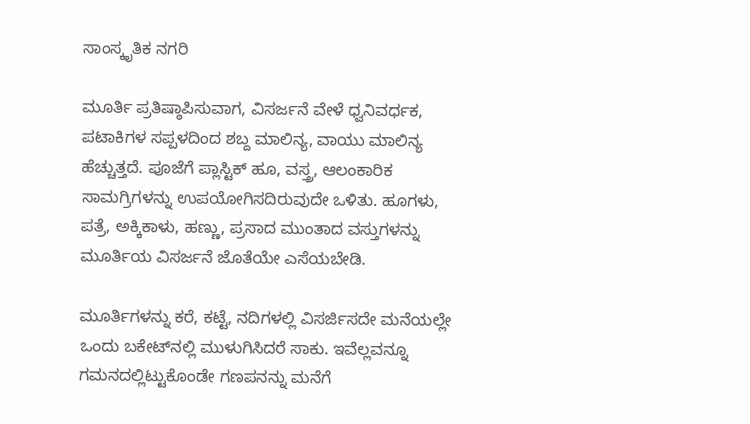ಸಾಂಸ್ಕೃತಿಕ ನಗರಿ

ಮೂರ್ತಿ ಪ್ರತಿಷ್ಠಾಪಿಸುವಾಗ, ವಿಸರ್ಜನೆ ವೇಳೆ ಧ್ವನಿವರ್ಧಕ, ಪಟಾಕಿಗಳ ಸಪ್ಪಳದಿಂದ ಶಬ್ದ ಮಾಲಿನ್ಯ, ವಾಯು ಮಾಲಿನ್ಯ ಹೆಚ್ಚುತ್ತದೆ. ಪೂಜೆಗೆ ಪ್ಲಾಸ್ಟಿಕ್ ಹೂ, ವಸ್ತ್ರ, ಆಲಂಕಾರಿಕ ಸಾಮಗ್ರಿಗಳನ್ನು ಉಪಯೋಗಿಸದಿರುವುದೇ ಒಳಿತು. ಹೂಗಳು, ಪತ್ರೆ, ಅಕ್ಕಿಕಾಳು, ಹಣ್ಣು, ಪ್ರಸಾದ ಮುಂತಾದ ವಸ್ತುಗಳನ್ನು ಮೂರ್ತಿಯ ವಿಸರ್ಜನೆ ಜೊತೆಯೇ ಎಸೆಯಬೇಡಿ.

ಮೂರ್ತಿಗಳನ್ನು ಕರೆ, ಕಟ್ಟೆ, ನದಿಗಳಲ್ಲಿ ವಿಸರ್ಜಿಸದೇ ಮನೆಯಲ್ಲೇ ಒಂದು ಬಕೇಟ್‌ನಲ್ಲಿ ಮುಳುಗಿಸಿದರೆ ಸಾಕು. ಇವೆಲ್ಲವನ್ನೂ ಗಮನದಲ್ಲಿಟ್ಟುಕೊಂಡೇ ಗಣಪನನ್ನು ಮನೆಗೆ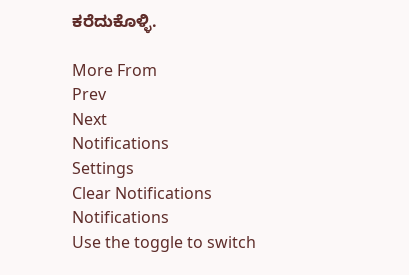ಕರೆದುಕೊಳ್ಳಿ.

More From
Prev
Next
Notifications
Settings
Clear Notifications
Notifications
Use the toggle to switch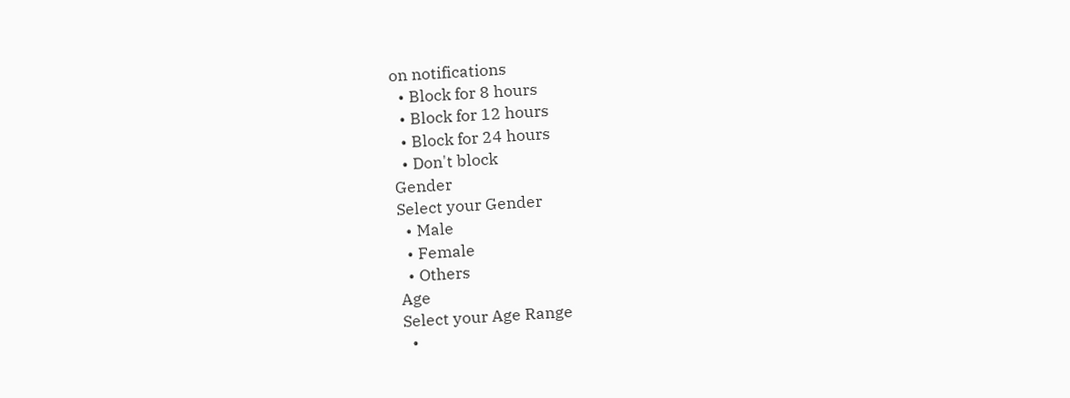on notifications
  • Block for 8 hours
  • Block for 12 hours
  • Block for 24 hours
  • Don't block
Gender
Select your Gender
  • Male
  • Female
  • Others
Age
Select your Age Range
  •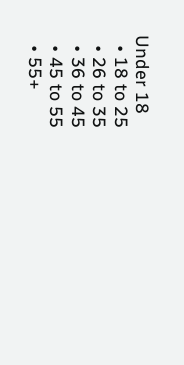Under 18
  • 18 to 25
  • 26 to 35
  • 36 to 45
  • 45 to 55
  • 55+